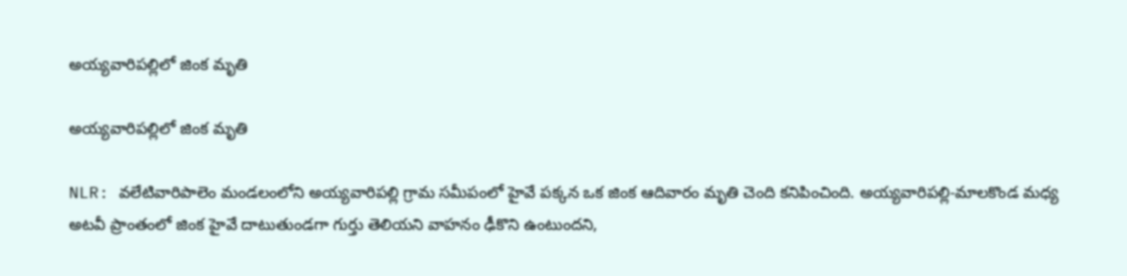అయ్యవారిపల్లిలో జింక మృతి

అయ్యవారిపల్లిలో జింక మృతి

NLR: వలేటివారిపాలెం మండలంలోని అయ్యవారిపల్లి గ్రామ సమీపంలో హైవే పక్కన ఒక జింక ఆదివారం మృతి చెంది కనిపించింది. అయ్యవారిపల్లి-మాలకొండ మధ్య అటవీ ప్రాంతంలో జింక హైవే దాటుతుండగా గుర్తు తెలియని వాహనం ఢీకొని ఉంటుందని,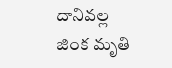దానివల్ల జింక మృతి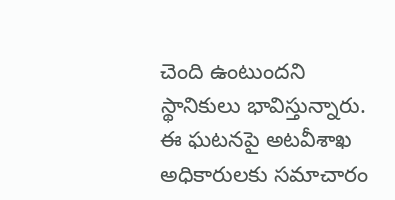చెంది ఉంటుందని స్థానికులు భావిస్తున్నారు. ఈ ఘటనపై అటవీశాఖ అధికారులకు సమాచారం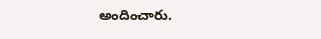అందించారు.